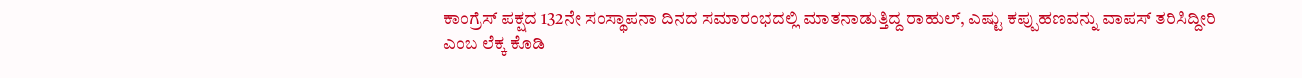ಕಾಂಗ್ರೆಸ್ ಪಕ್ಷದ 132ನೇ ಸಂಸ್ಥಾಪನಾ ದಿನದ ಸಮಾರಂಭದಲ್ಲಿ ಮಾತನಾಡುತ್ತಿದ್ದ ರಾಹುಲ್, ಎಷ್ಟು ಕಪ್ಪುಹಣವನ್ನು ವಾಪಸ್ ತರಿಸಿದ್ದೀರಿ ಎಂಬ ಲೆಕ್ಕ ಕೊಡಿ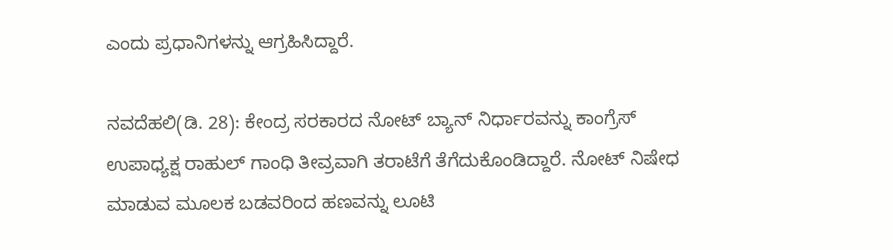ಎಂದು ಪ್ರಧಾನಿಗಳನ್ನು ಆಗ್ರಹಿಸಿದ್ದಾರೆ.

ನವದೆಹಲಿ(ಡಿ. 28): ಕೇಂದ್ರ ಸರಕಾರದ ನೋಟ್ ಬ್ಯಾನ್ ನಿರ್ಧಾರವನ್ನು ಕಾಂಗ್ರೆಸ್ ಉಪಾಧ್ಯಕ್ಷ ರಾಹುಲ್ ಗಾಂಧಿ ತೀವ್ರವಾಗಿ ತರಾಟೆಗೆ ತೆಗೆದುಕೊಂಡಿದ್ದಾರೆ. ನೋಟ್ ನಿಷೇಧ ಮಾಡುವ ಮೂಲಕ ಬಡವರಿಂದ ಹಣವನ್ನು ಲೂಟಿ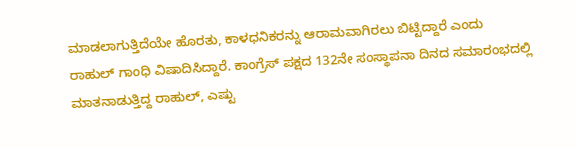ಮಾಡಲಾಗುತ್ತಿದೆಯೇ ಹೊರತು, ಕಾಳಧನಿಕರನ್ನು ಆರಾಮವಾಗಿರಲು ಬಿಟ್ಟಿದ್ದಾರೆ ಎಂದು ರಾಹುಲ್ ಗಾಂಧಿ ವಿಷಾದಿಸಿದ್ದಾರೆ. ಕಾಂಗ್ರೆಸ್ ಪಕ್ಷದ 132ನೇ ಸಂಸ್ಥಾಪನಾ ದಿನದ ಸಮಾರಂಭದಲ್ಲಿ ಮಾತನಾಡುತ್ತಿದ್ದ ರಾಹುಲ್, ಎಷ್ಟು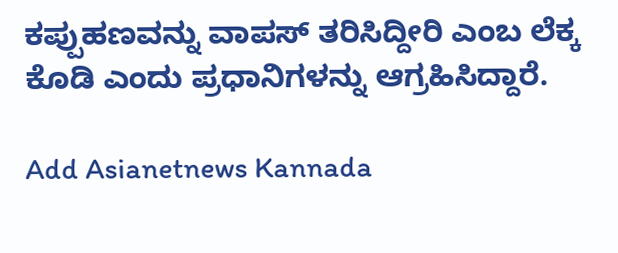ಕಪ್ಪುಹಣವನ್ನು ವಾಪಸ್ ತರಿಸಿದ್ದೀರಿ ಎಂಬ ಲೆಕ್ಕ ಕೊಡಿ ಎಂದು ಪ್ರಧಾನಿಗಳನ್ನು ಆಗ್ರಹಿಸಿದ್ದಾರೆ.

Add Asianetnews Kannada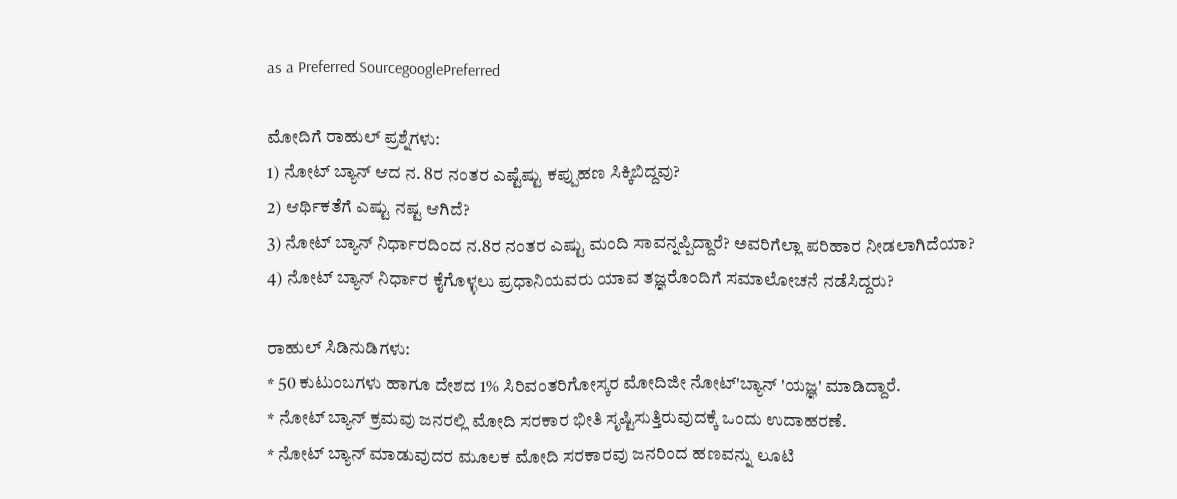as a Preferred SourcegooglePreferred

ಮೋದಿಗೆ ರಾಹುಲ್ ಪ್ರಶ್ನೆಗಳು:
1) ನೋಟ್ ಬ್ಯಾನ್ ಆದ ನ. 8ರ ನಂತರ ಎಷ್ಟೆಷ್ಟು ಕಪ್ಪುಹಣ ಸಿಕ್ಕಿಬಿದ್ದವು?
2) ಆರ್ಥಿಕತೆಗೆ ಎಷ್ಟು ನಷ್ಟ ಆಗಿದೆ?
3) ನೋಟ್ ಬ್ಯಾನ್ ನಿರ್ಧಾರದಿಂದ ನ.8ರ ನಂತರ ಎಷ್ಟು ಮಂದಿ ಸಾವನ್ನಪ್ಪಿದ್ದಾರೆ? ಅವರಿಗೆಲ್ಲಾ ಪರಿಹಾರ ನೀಡಲಾಗಿದೆಯಾ?
4) ನೋಟ್ ಬ್ಯಾನ್ ನಿರ್ಧಾರ ಕೈಗೊಳ್ಳಲು ಪ್ರಧಾನಿಯವರು ಯಾವ ತಜ್ಞರೊಂದಿಗೆ ಸಮಾಲೋಚನೆ ನಡೆಸಿದ್ದರು?

ರಾಹುಲ್ ಸಿಡಿನುಡಿಗಳು:
* 50 ಕುಟುಂಬಗಳು ಹಾಗೂ ದೇಶದ 1% ಸಿರಿವಂತರಿಗೋಸ್ಕರ ಮೋದಿಜೀ ನೋಟ್'ಬ್ಯಾನ್ 'ಯಜ್ಞ' ಮಾಡಿದ್ದಾರೆ.
* ನೋಟ್ ಬ್ಯಾನ್ ಕ್ರಮವು ಜನರಲ್ಲಿ ಮೋದಿ ಸರಕಾರ ಭೀತಿ ಸೃಷ್ಟಿಸುತ್ತಿರುವುದಕ್ಕೆ ಒಂದು ಉದಾಹರಣೆ.
* ನೋಟ್ ಬ್ಯಾನ್ ಮಾಡುವುದರ ಮೂಲಕ ಮೋದಿ ಸರಕಾರವು ಜನರಿಂದ ಹಣವನ್ನು ಲೂಟಿ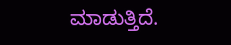ಮಾಡುತ್ತಿದೆ.